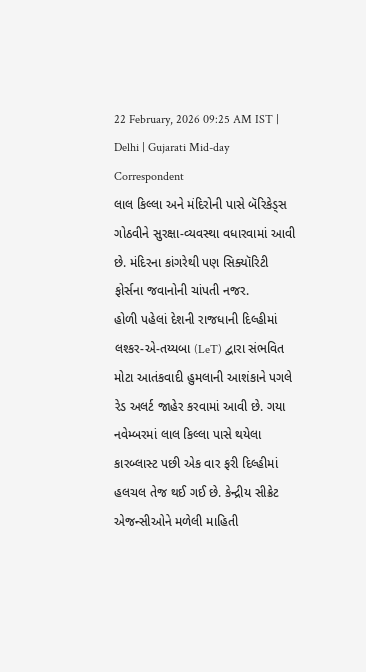22 February, 2026 09:25 AM IST | Delhi | Gujarati Mid-day Correspondent
લાલ કિલ્લા અને મંદિરોની પાસે બૅરિકેડ્સ ગોઠવીને સુરક્ષા-વ્યવસ્થા વધારવામાં આવી છે. મંદિરના કાંગરેથી પણ સિક્યૉરિટી ફોર્સના જવાનોની ચાંપતી નજર.
હોળી પહેલાં દેશની રાજધાની દિલ્હીમાં લશ્કર-એ-તય્યબા (LeT) દ્વારા સંભવિત મોટા આતંકવાદી હુમલાની આશંકાને પગલે રેડ અલર્ટ જાહેર કરવામાં આવી છે. ગયા નવેમ્બરમાં લાલ કિલ્લા પાસે થયેલા કારબ્લાસ્ટ પછી એક વાર ફરી દિલ્હીમાં હલચલ તેજ થઈ ગઈ છે. કેન્દ્રીય સીક્રેટ એજન્સીઓને મળેલી માહિતી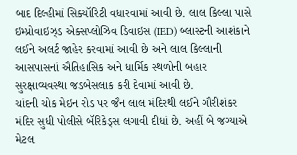બાદ દિલ્હીમાં સિક્યૉરિટી વધારવામાં આવી છે. લાલ કિલ્લા પાસે ઇમ્પ્રોવાઇઝ્ડ એક્સપ્લોઝિવ ડિવાઇસ (IED) બ્લાસ્ટની આશંકાને લઈને અલર્ટ જાહેર કરવામાં આવી છે અને લાલ કિલ્લાની આસપાસનાં ઐતિહાસિક અને ધાર્મિક સ્થળોની બહાર સુરક્ષાવ્યવસ્થા જડબેસલાક કરી દેવામાં આવી છે.
ચાંદની ચોક મેઇન રોડ પર જૈન લાલ મંદિરથી લઈને ગૌરીશંકર મંદિર સુધી પોલીસે બૅરિકેડ્સ લગાવી દીધાં છે. અહીં બે જગ્યાએ મેટલ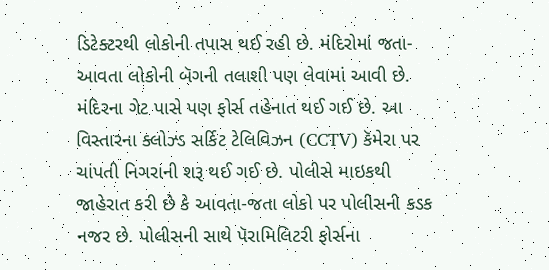ડિટેક્ટરથી લોકોની તપાસ થઈ રહી છે. મંદિરોમાં જતા-આવતા લોકોની બૅગની તલાશી પણ લેવામાં આવી છે. મંદિરના ગેટ પાસે પણ ફોર્સ તહેનાત થઈ ગઈ છે. આ વિસ્તારના ક્લોઝ્ડ સર્કિટ ટેલિવિઝન (CCTV) કૅમેરા પર ચાંપતી નિગરાની શરૂ થઈ ગઈ છે. પોલીસે માઇકથી જાહેરાત કરી છે કે આવતા-જતા લોકો પર પોલીસની કડક નજર છે. પોલીસની સાથે પૅરામિલિટરી ફોર્સના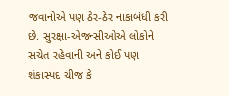જવાનોએ પણ ઠેર-ઠેર નાકાબંધી કરી છે. સુરક્ષા-એજન્સીઓએ લોકોને સચેત રહેવાની અને કોઈ પણ શંકાસ્પદ ચીજ કે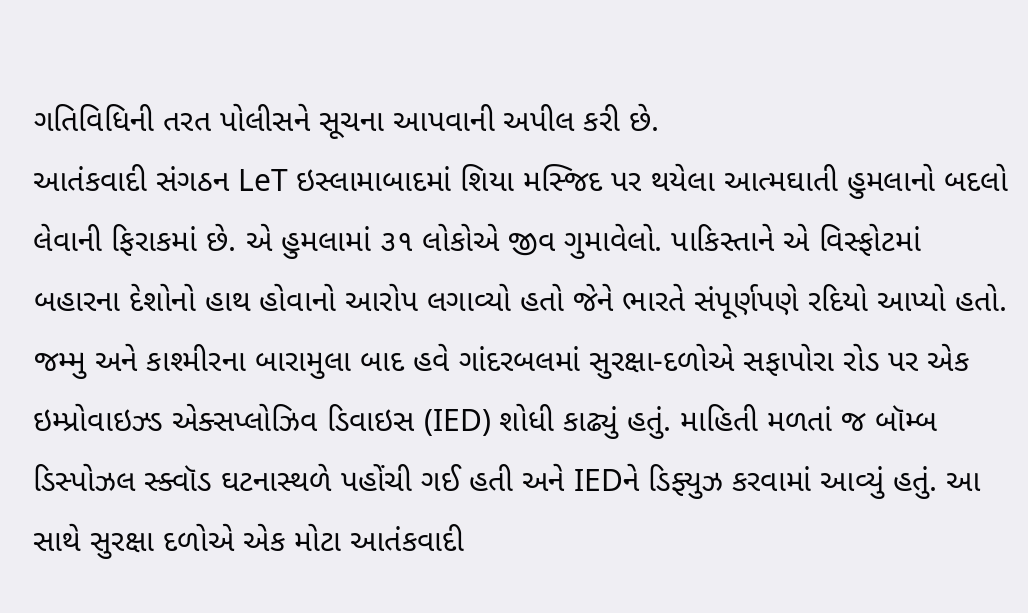ગતિવિધિની તરત પોલીસને સૂચના આપવાની અપીલ કરી છે.
આતંકવાદી સંગઠન LeT ઇસ્લામાબાદમાં શિયા મસ્જિદ પર થયેલા આત્મઘાતી હુમલાનો બદલો લેવાની ફિરાકમાં છે. એ હુમલામાં ૩૧ લોકોએ જીવ ગુમાવેલો. પાકિસ્તાને એ વિસ્ફોટમાં બહારના દેશોનો હાથ હોવાનો આરોપ લગાવ્યો હતો જેને ભારતે સંપૂર્ણપણે રદિયો આપ્યો હતો.
જમ્મુ અને કાશ્મીરના બારામુલા બાદ હવે ગાંદરબલમાં સુરક્ષા-દળોએ સફાપોરા રોડ પર એક ઇમ્પ્રોવાઇઝ્ડ એક્સપ્લોઝિવ ડિવાઇસ (IED) શોધી કાઢ્યું હતું. માહિતી મળતાં જ બૉમ્બ ડિસ્પોઝલ સ્ક્વૉડ ઘટનાસ્થળે પહોંચી ગઈ હતી અને IEDને ડિફ્યુઝ કરવામાં આવ્યું હતું. આ સાથે સુરક્ષા દળોએ એક મોટા આતંકવાદી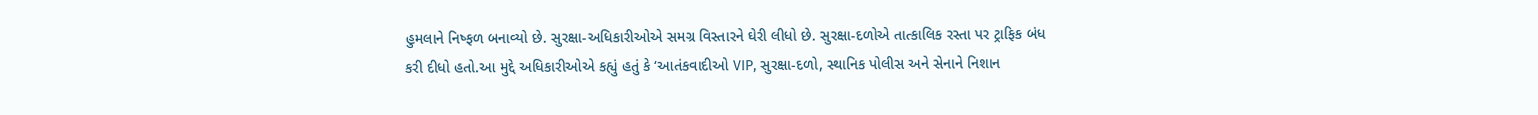હુમલાને નિષ્ફળ બનાવ્યો છે. સુરક્ષા-અધિકારીઓએ સમગ્ર વિસ્તારને ઘેરી લીધો છે. સુરક્ષા-દળોએ તાત્કાલિક રસ્તા પર ટ્રાફિક બંધ કરી દીધો હતો.આ મુદ્દે અધિકારીઓએ કહ્યું હતું કે ‘આતંકવાદીઓ VIP, સુરક્ષા-દળો, સ્થાનિક પોલીસ અને સેનાને નિશાન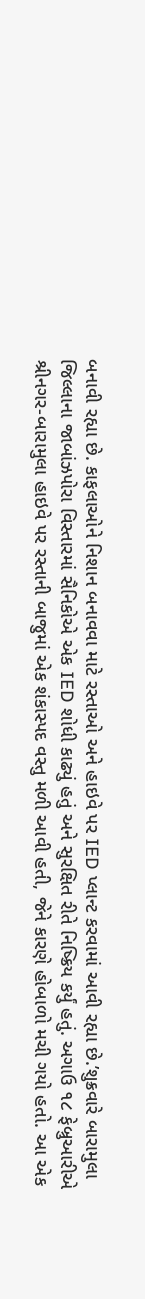બનાવી રહ્યા છે. કાફલાઓને નિશાન બનાવવા માટે રસ્તાઓ અને હાઇવે પર IED પ્લાન્ટ કરવામાં આવી રહ્યા છે.’શુક્રવારે બારામુલા જિલ્લાના જાબાંઝપોરા વિસ્તારમાં સૈનિકોએ એક IED શોધી કાઢ્યું હતું અને સુરક્ષિત રીતે નિષ્ક્રિય કર્યું હતું. અગાઉ ૧૮ ફેબ્રુઆરીએ શ્રીનગર-બારામુલા હાઇવે પર રસ્તાની બાજુમાં એક શંકાસ્પદ વસ્તુ મળી આવી હતી, જેને કારણે હોબાળો મચી ગયો હતો. આ એક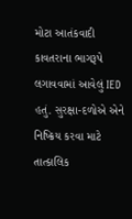મોટા આતંકવાદી કાવતરાના ભાગરૂપે લગાવવામાં આવેલું IED હતું. સુરક્ષા-દળોએ એને નિષ્ક્રિય કરવા માટે તાત્કાલિક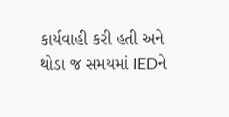કાર્યવાહી કરી હતી અને થોડા જ સમયમાં IEDને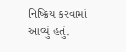નિષ્ક્રિય કરવામાં આવ્યું હતું.